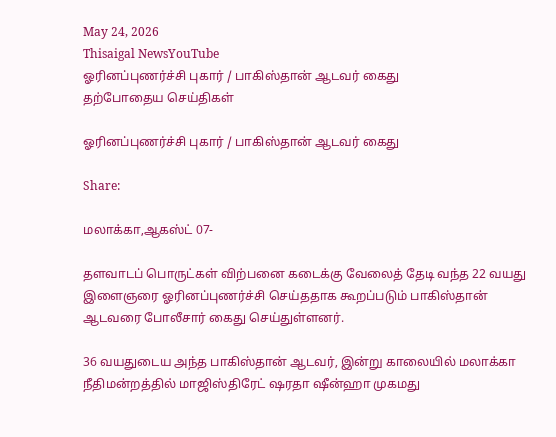May 24, 2026
Thisaigal NewsYouTube
ஓரினப்புணர்ச்சி புகார் / பாகிஸ்தான் ஆடவர் கைது
தற்போதைய செய்திகள்

ஓரினப்புணர்ச்சி புகார் / பாகிஸ்தான் ஆடவர் கைது

Share:

மலாக்கா,ஆகஸ்ட் 07-

தளவாடப் பொருட்கள் விற்பனை கடைக்கு வேலைத் தேடி வந்த 22 வயது இளைஞரை ஓரினப்புணர்ச்சி செய்ததாக கூறப்படும் பாகிஸ்தான் ஆடவரை போலீசார் கைது செய்துள்ளனர்.

36 வயதுடைய அந்த பாகிஸ்தான் ஆடவர், இன்று காலையில் மலாக்கா நீதிமன்றத்தில் மாஜிஸ்திரேட் ஷரதா ஷீன்ஹா முகமது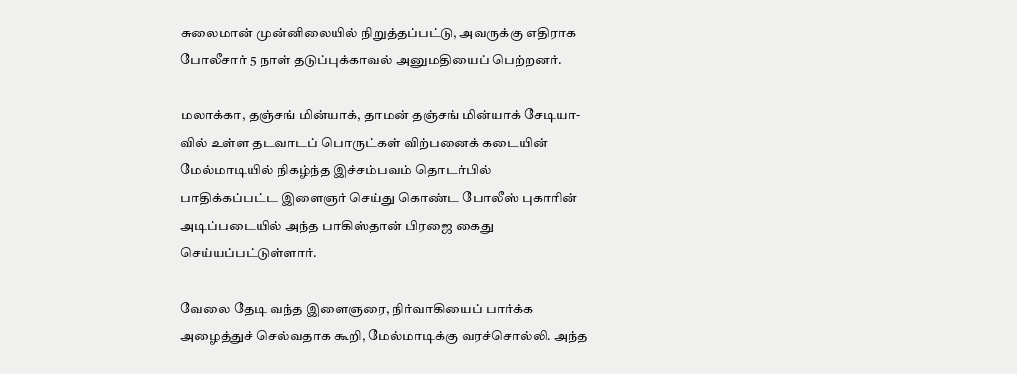சுலைமான் முன்னிலையில் நிறுத்தப்பட்டு, அவருக்கு எதிராக போலீசார் 5 நாள் தடுப்புக்காவல் அனுமதியைப் பெற்றனர்.

மலாக்கா, தஞ்சங் மின்யாக், தாமன் தஞ்சங் மின்யாக் சேடியா- வில் உள்ள தடவாடப் பொருட்கள் விற்பனைக் கடையின் மேல்மாடியில் நிகழ்ந்த இச்சம்பவம் தொடர்பில் பாதிக்கப்பட்ட இளைஞர் செய்து கொண்ட போலீஸ் புகாரின் அடிப்படையில் அந்த பாகிஸ்தான் பிரஜை கைது செய்யப்பட்டுள்ளார்.

வேலை தேடி வந்த இளைஞரை, நிர்வாகியைப் பார்க்க அழைத்துச் செல்வதாக கூறி, மேல்மாடிக்கு வரச்சொல்லி. அந்த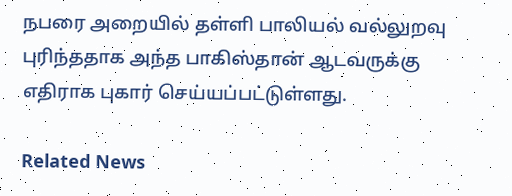நபரை அறையில் தள்ளி பாலியல் வல்லுறவு புரிந்ததாக அந்த பாகிஸ்தான் ஆடவருக்கு எதிராக புகார் செய்யப்பட்டுள்ளது.

Related News